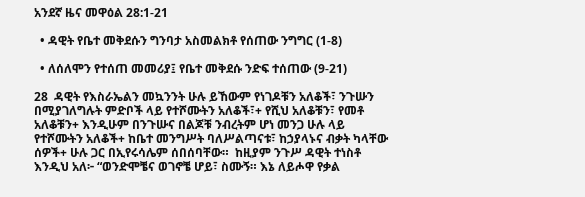አንደኛ ዜና መዋዕል 28:1-21

  • ዳዊት የቤተ መቅደሱን ግንባታ አስመልክቶ የሰጠው ንግግር (1-8)

  • ለሰለሞን የተሰጠ መመሪያ፤ የቤተ መቅደሱ ንድፍ ተሰጠው (9-21)

28  ዳዊት የእስራኤልን መኳንንት ሁሉ ይኸውም የነገዶቹን አለቆች፣ ንጉሡን በሚያገለግሉት ምድቦች ላይ የተሾሙትን አለቆች፣+ የሺህ አለቆቹን፣ የመቶ አለቆቹን+ እንዲሁም በንጉሡና በልጆቹ ንብረትም ሆነ መንጋ ሁሉ ላይ የተሾሙትን አለቆች+ ከቤተ መንግሥት ባለሥልጣናቱ፣ ከኃያላኑና ብቃት ካላቸው ሰዎች+ ሁሉ ጋር በኢየሩሳሌም ሰበሰባቸው።  ከዚያም ንጉሥ ዳዊት ተነስቶ እንዲህ አለ፦ “ወንድሞቼና ወገኖቼ ሆይ፣ ስሙኝ። እኔ ለይሖዋ የቃል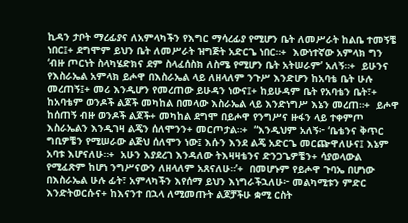ኪዳን ታቦት ማረፊያና ለአምላካችን የእግር ማሳረፊያ የሚሆን ቤት ለመሥራት ከልቤ ተመኝቼ ነበር፤+ ደግሞም ይህን ቤት ለመሥራት ዝግጅት አድርጌ ነበር።+  እውነተኛው አምላክ ግን ‘ብዙ ጦርነት ስላካሄድክና ደም ስላፈሰስክ ለስሜ የሚሆን ቤት አትሠራም’ አለኝ።+  ይሁንና የእስራኤል አምላክ ይሖዋ በእስራኤል ላይ ለዘላለም ንጉሥ እንድሆን ከአባቴ ቤት ሁሉ መረጠኝ፤+ መሪ እንዲሆን የመረጠው ይሁዳን ነውና፤+ ከይሁዳም ቤት የአባቴን ቤት፣+ ከአባቴም ወንዶች ልጆች መካከል በመላው እስራኤል ላይ እንድነግሥ እኔን መረጠ።+  ይሖዋ ከሰጠኝ ብዙ ወንዶች ልጆች+ መካከል ደግሞ በይሖዋ የንግሥና ዙፋን ላይ ተቀምጦ እስራኤልን እንዲገዛ ልጄን ሰለሞንን+ መርጦታል።+  “እንዲህም አለኝ፦ ‘ቤቴንና ቅጥር ግቢዎቼን የሚሠራው ልጅህ ሰለሞን ነው፤ እሱን እንደ ልጄ አድርጌ መርጬዋለሁና፤ እኔም አባቱ እሆናለሁ።+  አሁን እያደረገ እንዳለው ትእዛዛቴንና ድንጋጌዎቼን+ ሳያወላውል የሚፈጽም ከሆነ ንግሥናውን ለዘላለም አጸናለሁ።’+  በመሆኑም የይሖዋ ጉባኤ በሆነው በእስራኤል ሁሉ ፊት፣ አምላካችን እየሰማ ይህን እነግራችኋለሁ፦ መልካሚቱን ምድር እንድትወርሱና+ ከእናንተ በኋላ ለሚመጡት ልጆቻችሁ ቋሚ ርስት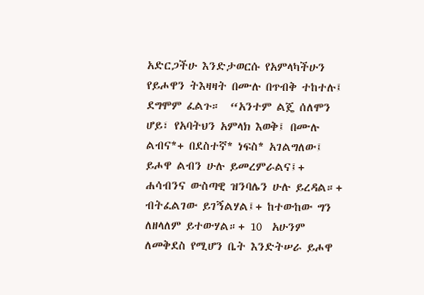አድርጋችሁ እንድታወርሱ የአምላካችሁን የይሖዋን ትእዛዛት በሙሉ በጥብቅ ተከተሉ፤ ደግሞም ፈልጉ።  “አንተም ልጄ ሰለሞን ሆይ፣ የአባትህን አምላክ እወቅ፤ በሙሉ ልብና*+ በደስተኛ* ነፍስ* አገልግለው፤ ይሖዋ ልብን ሁሉ ይመረምራልና፤+ ሐሳብንና ውስጣዊ ዝንባሌን ሁሉ ይረዳል።+ ብትፈልገው ይገኝልሃል፤+ ከተውከው ግን ለዘላለም ይተውሃል።+ 10  አሁንም ለመቅደስ የሚሆን ቤት እንድትሠራ ይሖዋ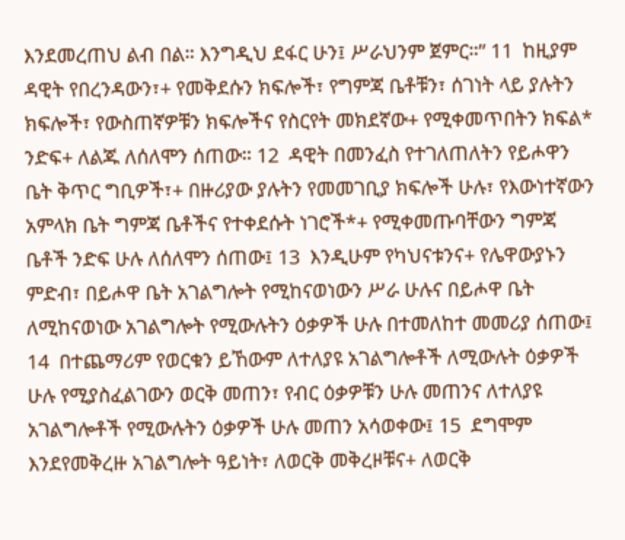እንደመረጠህ ልብ በል። እንግዲህ ደፋር ሁን፤ ሥራህንም ጀምር።” 11  ከዚያም ዳዊት የበረንዳውን፣+ የመቅደሱን ክፍሎች፣ የግምጃ ቤቶቹን፣ ሰገነት ላይ ያሉትን ክፍሎች፣ የውስጠኛዎቹን ክፍሎችና የስርየት መክደኛው+ የሚቀመጥበትን ክፍል* ንድፍ+ ለልጁ ለሰለሞን ሰጠው። 12  ዳዊት በመንፈስ የተገለጠለትን የይሖዋን ቤት ቅጥር ግቢዎች፣+ በዙሪያው ያሉትን የመመገቢያ ክፍሎች ሁሉ፣ የእውነተኛውን አምላክ ቤት ግምጃ ቤቶችና የተቀደሱት ነገሮች*+ የሚቀመጡባቸውን ግምጃ ቤቶች ንድፍ ሁሉ ለሰለሞን ሰጠው፤ 13  እንዲሁም የካህናቱንና+ የሌዋውያኑን ምድብ፣ በይሖዋ ቤት አገልግሎት የሚከናወነውን ሥራ ሁሉና በይሖዋ ቤት ለሚከናወነው አገልግሎት የሚውሉትን ዕቃዎች ሁሉ በተመለከተ መመሪያ ሰጠው፤ 14  በተጨማሪም የወርቁን ይኸውም ለተለያዩ አገልግሎቶች ለሚውሉት ዕቃዎች ሁሉ የሚያስፈልገውን ወርቅ መጠን፣ የብር ዕቃዎቹን ሁሉ መጠንና ለተለያዩ አገልግሎቶች የሚውሉትን ዕቃዎች ሁሉ መጠን አሳወቀው፤ 15  ደግሞም እንደየመቅረዙ አገልግሎት ዓይነት፣ ለወርቅ መቅረዞቹና+ ለወርቅ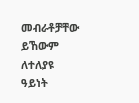መብራቶቻቸው ይኸውም ለተለያዩ ዓይነት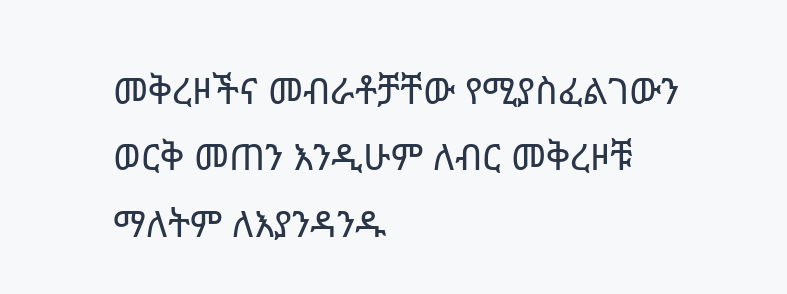መቅረዞችና መብራቶቻቸው የሚያስፈልገውን ወርቅ መጠን እንዲሁም ለብር መቅረዞቹ ማለትም ለእያንዳንዱ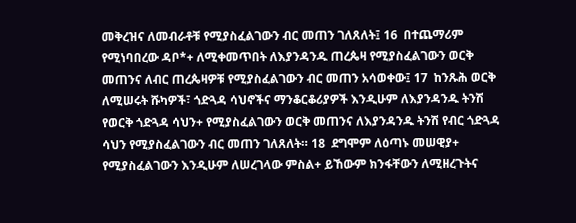መቅረዝና ለመብራቶቹ የሚያስፈልገውን ብር መጠን ገለጸለት፤ 16  በተጨማሪም የሚነባበረው ዳቦ*+ ለሚቀመጥበት ለእያንዳንዱ ጠረጴዛ የሚያስፈልገውን ወርቅ መጠንና ለብር ጠረጴዛዎቹ የሚያስፈልገውን ብር መጠን አሳወቀው፤ 17  ከንጹሕ ወርቅ ለሚሠሩት ሹካዎች፣ ጎድጓዳ ሳህኖችና ማንቆርቆሪያዎች እንዲሁም ለእያንዳንዱ ትንሽ የወርቅ ጎድጓዳ ሳህን+ የሚያስፈልገውን ወርቅ መጠንና ለእያንዳንዱ ትንሽ የብር ጎድጓዳ ሳህን የሚያስፈልገውን ብር መጠን ገለጸለት። 18  ደግሞም ለዕጣኑ መሠዊያ+ የሚያስፈልገውን እንዲሁም ለሠረገላው ምስል+ ይኸውም ክንፋቸውን ለሚዘረጉትና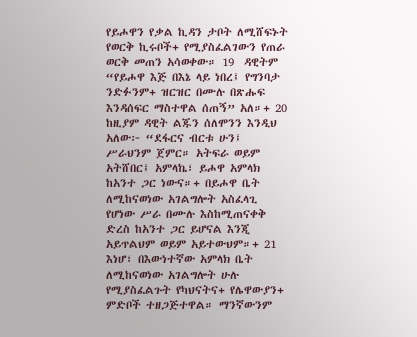የይሖዋን የቃል ኪዳን ታቦት ለሚሸፍኑት የወርቅ ኪሩቦች+ የሚያስፈልገውን የጠራ ወርቅ መጠን አሳወቀው። 19  ዳዊትም “የይሖዋ እጅ በእኔ ላይ ነበረ፤ የግንባታ ንድፉንም+ ዝርዝር በሙሉ በጽሑፍ እንዳሰፍር ማስተዋል ሰጠኝ” አለ።+ 20  ከዚያም ዳዊት ልጁን ሰለሞንን እንዲህ አለው፦ “ደፋርና ብርቱ ሁን፤ ሥራህንም ጀምር። አትፍራ ወይም አትሸበር፤ አምላኬ፣ ይሖዋ አምላክ ከአንተ ጋር ነውና።+ በይሖዋ ቤት ለሚከናወነው አገልግሎት አስፈላጊ የሆነው ሥራ በሙሉ እስከሚጠናቀቅ ድረስ ከአንተ ጋር ይሆናል እንጂ አይጥልህም ወይም አይተውህም።+ 21  እነሆ፣ በእውነተኛው አምላክ ቤት ለሚከናወነው አገልግሎት ሁሉ የሚያስፈልጉት የካህናትና+ የሌዋውያን+ ምድቦች ተዘጋጅተዋል። ማንኛውንም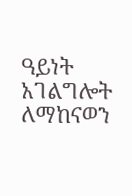ዓይነት አገልግሎት ለማከናወን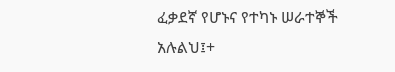ፈቃደኛ የሆኑና የተካኑ ሠራተኞች አሉልህ፤+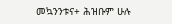መኳንንቱና+ ሕዝቡም ሁሉ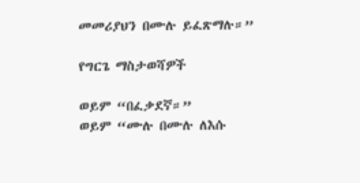መመሪያህን በሙሉ ይፈጽማሉ።”

የግርጌ ማስታወሻዎች

ወይም “በፈቃደኛ።”
ወይም “ሙሉ በሙሉ ለእሱ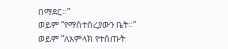በማደር።”
ወይም “የማስተሰረያውን ቤት።”
ወይም “ለአምላክ የተሰጡት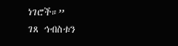ነገሮች።”
ገጸ ኅብስቱን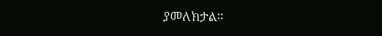ያመለክታል።